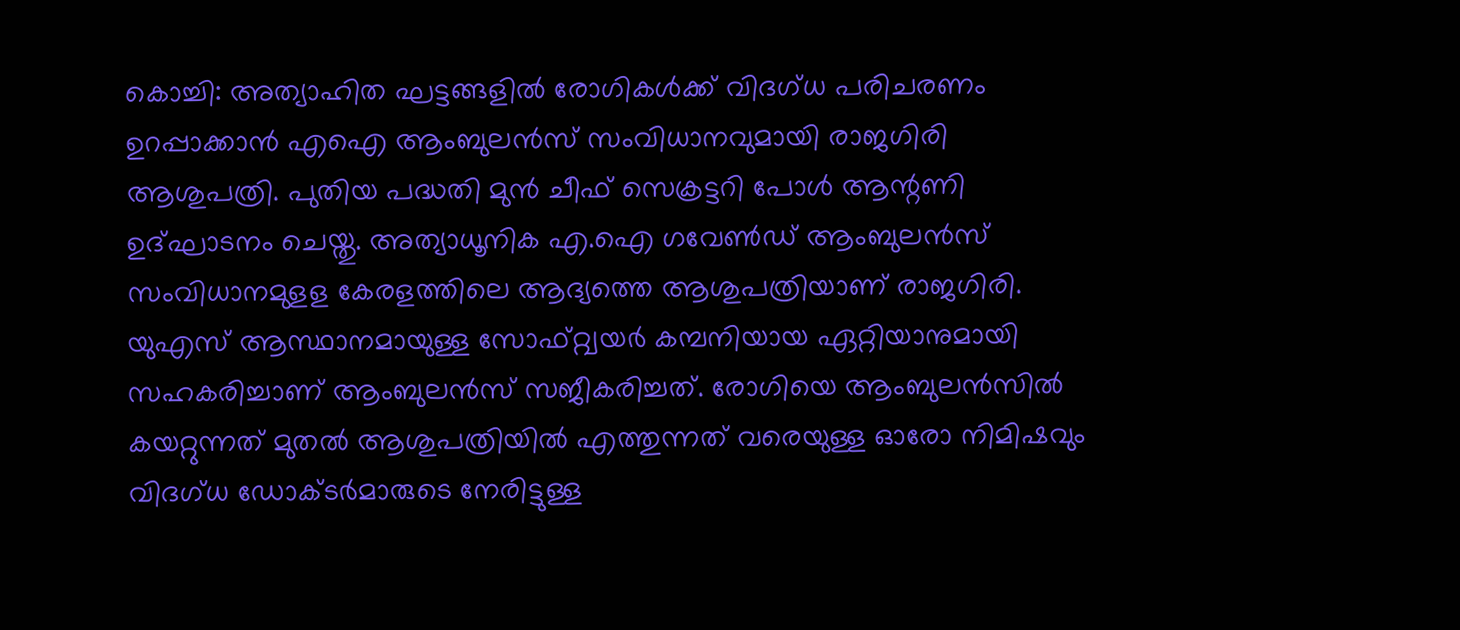കൊച്ചി: അത്യാഹിത ഘട്ടങ്ങളിൽ രോഗികൾക്ക് വിദഗ്ധ പരിചരണം ഉറപ്പാക്കാൻ എഐ ആംബുലൻസ് സംവിധാനവുമായി രാജഗിരി ആശുപത്രി. പുതിയ പദ്ധതി മുൻ ചീഫ് സെക്രട്ടറി പോൾ ആന്റണി ഉദ്ഘാടനം ചെയ്തു. അത്യാധൂനിക എ.ഐ ഗവേൺഡ് ആംബുലൻസ് സംവിധാനമുളള കേരളത്തിലെ ആദ്യത്തെ ആശുപത്രിയാണ് രാജഗിരി.
യുഎസ് ആസ്ഥാനമായുള്ള സോഫ്റ്റ്വയർ കമ്പനിയായ ഏറ്റിയാനുമായി സഹകരിച്ചാണ് ആംബുലൻസ് സജീകരിച്ചത്. രോഗിയെ ആംബുലൻസിൽ കയറ്റുന്നത് മുതൽ ആശുപത്രിയിൽ എത്തുന്നത് വരെയുള്ള ഓരോ നിമിഷവും വിദഗ്ധ ഡോക്ടർമാരുടെ നേരിട്ടുള്ള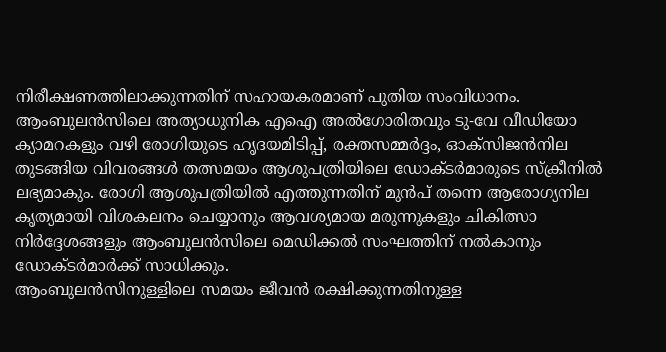നിരീക്ഷണത്തിലാക്കുന്നതിന് സഹായകരമാണ് പുതിയ സംവിധാനം.
ആംബുലൻസിലെ അത്യാധുനിക എഐ അൽഗോരിതവും ടു-വേ വീഡിയോ ക്യാമറകളും വഴി രോഗിയുടെ ഹൃദയമിടിപ്പ്, രക്തസമ്മർദ്ദം, ഓക്സിജൻനില തുടങ്ങിയ വിവരങ്ങൾ തത്സമയം ആശുപത്രിയിലെ ഡോക്ടർമാരുടെ സ്ക്രീനിൽ ലഭ്യമാകും. രോഗി ആശുപത്രിയിൽ എത്തുന്നതിന് മുൻപ് തന്നെ ആരോഗ്യനില കൃത്യമായി വിശകലനം ചെയ്യാനും ആവശ്യമായ മരുന്നുകളും ചികിത്സാ നിർദ്ദേശങ്ങളും ആംബുലൻസിലെ മെഡിക്കൽ സംഘത്തിന് നൽകാനും ഡോക്ടർമാർക്ക് സാധിക്കും.
ആംബുലൻസിനുള്ളിലെ സമയം ജീവൻ രക്ഷിക്കുന്നതിനുള്ള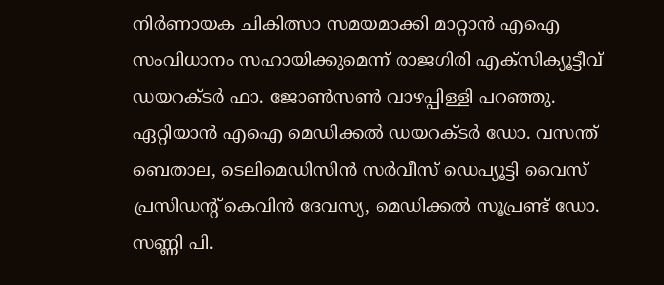നിർണായക ചികിത്സാ സമയമാക്കി മാറ്റാൻ എഐ സംവിധാനം സഹായിക്കുമെന്ന് രാജഗിരി എക്സിക്യൂട്ടീവ് ഡയറക്ടർ ഫാ. ജോൺസൺ വാഴപ്പിള്ളി പറഞ്ഞു.
ഏറ്റിയാൻ എഐ മെഡിക്കൽ ഡയറക്ടർ ഡോ. വസന്ത് ബെതാല, ടെലിമെഡിസിൻ സർവീസ് ഡെപ്യൂട്ടി വൈസ് പ്രസിഡന്റ് കെവിൻ ദേവസ്യ, മെഡിക്കൽ സൂപ്രണ്ട് ഡോ. സണ്ണി പി.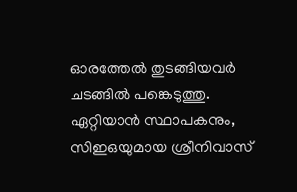ഓരത്തേൽ തുടങ്ങിയവർ ചടങ്ങിൽ പങ്കെടുത്തു. ഏറ്റിയാൻ സ്ഥാപകനും, സിഇഒയുമായ ശ്രീനിവാസ്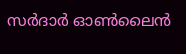സർദാർ ഓൺലൈൻ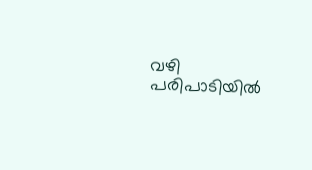വഴി പരിപാടിയിൽ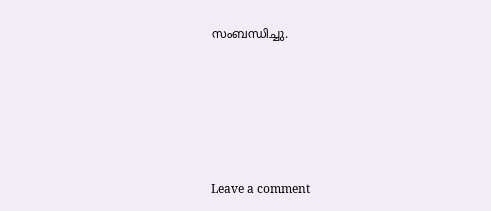സംബന്ധിച്ചു.






Leave a comment